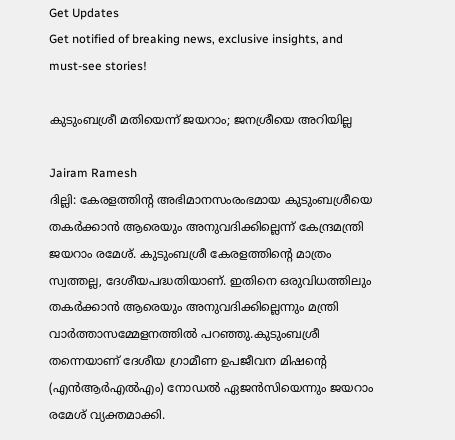Get Updates
Get notified of breaking news, exclusive insights, and must-see stories!

കുടുംബശ്രീ മതിയെന്ന് ജയറാം; ജനശ്രീയെ അറിയില്ല

Jairam Ramesh
ദില്ലി: കേരളത്തിന്റ അഭിമാനസംരംഭമായ കുടുംബശ്രീയെ തകര്‍ക്കാന്‍ ആരെയും അനുവദിക്കില്ലെന്ന് കേന്ദ്രമന്ത്രി ജയറാം രമേശ്. കുടുംബശ്രീ കേരളത്തിന്റെ മാത്രം സ്വത്തല്ല, ദേശീയപദ്ധതിയാണ്. ഇതിനെ ഒരുവിധത്തിലും തകര്‍ക്കാന്‍ ആരെയും അനുവദിക്കില്ലെന്നും മന്ത്രി വാര്‍ത്താസമ്മേളനത്തില്‍ പറഞ്ഞു.കുടുംബശ്രീ തന്നെയാണ് ദേശീയ ഗ്രാമീണ ഉപജീവന മിഷന്റെ (എന്‍ആര്‍എല്‍എം) നോഡല്‍ ഏജന്‍സിയെന്നും ജയറാം രമേശ് വ്യക്തമാക്കി.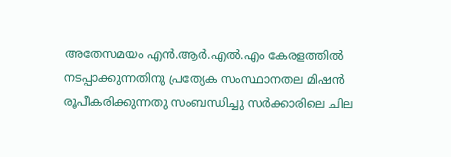അതേസമയം എന്‍.ആര്‍.എല്‍.എം കേരളത്തില്‍ നടപ്പാക്കുന്നതിനു പ്രത്യേക സംസ്ഥാനതല മിഷന്‍ രൂപീകരിക്കുന്നതു സംബന്ധിച്ചു സര്‍ക്കാരിലെ ചില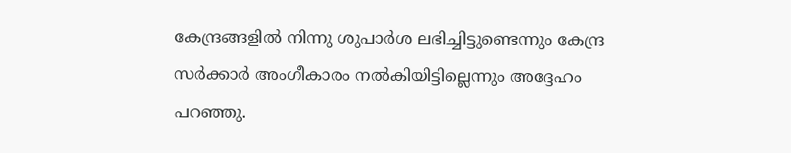കേന്ദ്രങ്ങളില്‍ നിന്നു ശുപാര്‍ശ ലഭിച്ചിട്ടുണ്ടെന്നും കേന്ദ്ര സര്‍ക്കാര്‍ അംഗീകാരം നല്‍കിയിട്ടില്ലെന്നും അദ്ദേഹം പറഞ്ഞു.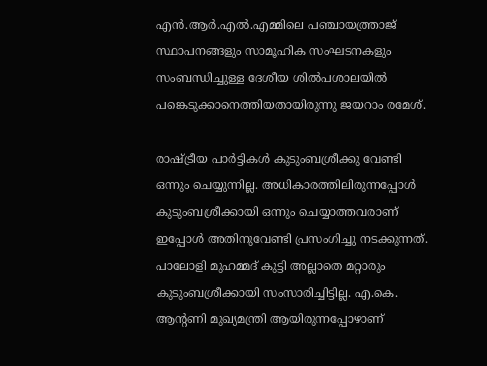എന്‍.ആര്‍.എല്‍.എമ്മിലെ പഞ്ചായത്ത്രാജ് സ്ഥാപനങ്ങളും സാമൂഹിക സംഘടനകളും സംബന്ധിച്ചുള്ള ദേശീയ ശില്‍പശാലയില്‍ പങ്കെടുക്കാനെത്തിയതായിരുന്നു ജയറാം രമേശ്.

രാഷ്ട്രീയ പാര്‍ട്ടികള്‍ കുടുംബശ്രീക്കു വേണ്ടി ഒന്നും ചെയ്യുന്നില്ല. അധികാരത്തിലിരുന്നപ്പോള്‍ കുടുംബശ്രീക്കായി ഒന്നും ചെയ്യാത്തവരാണ് ഇപ്പോള്‍ അതിനുവേണ്ടി പ്രസംഗിച്ചു നടക്കുന്നത്. പാലോളി മുഹമ്മദ് കുട്ടി അല്ലാതെ മറ്റാരും കുടുംബശ്രീക്കായി സംസാരിച്ചിട്ടില്ല. എ.കെ. ആന്റണി മുഖ്യമന്ത്രി ആയിരുന്നപ്പോഴാണ്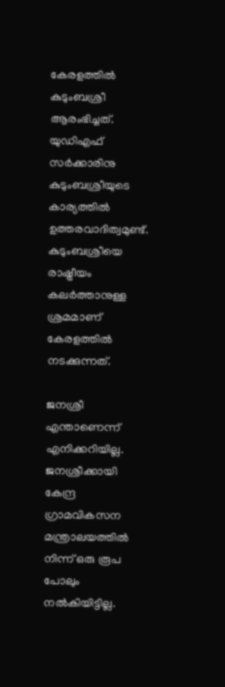കേരളത്തില്‍ കുടുംബശ്രീ ആരംഭിച്ചത്. യുഡിഎഫ് സര്‍ക്കാരിനു കുടുംബശ്രീയുടെ കാര്യത്തില്‍ ഉത്തരവാദിത്വമുണ്ട്. കുടുംബശ്രീയെ രാഷ്ട്രീയം കലര്‍ത്താനുള്ള ശ്രമമാണ് കേരളത്തില്‍ നടക്കുന്നത്.

ജനശ്രീ എന്താണെന്ന് എനിക്കറിയില്ല. ജനശ്രീക്കായി കേന്ദ്ര ഗ്രാമവികസന മന്ത്രാലയത്തില്‍ നിന്ന് ഒരു രൂപ പോലും നല്‍കിയിട്ടില്ല.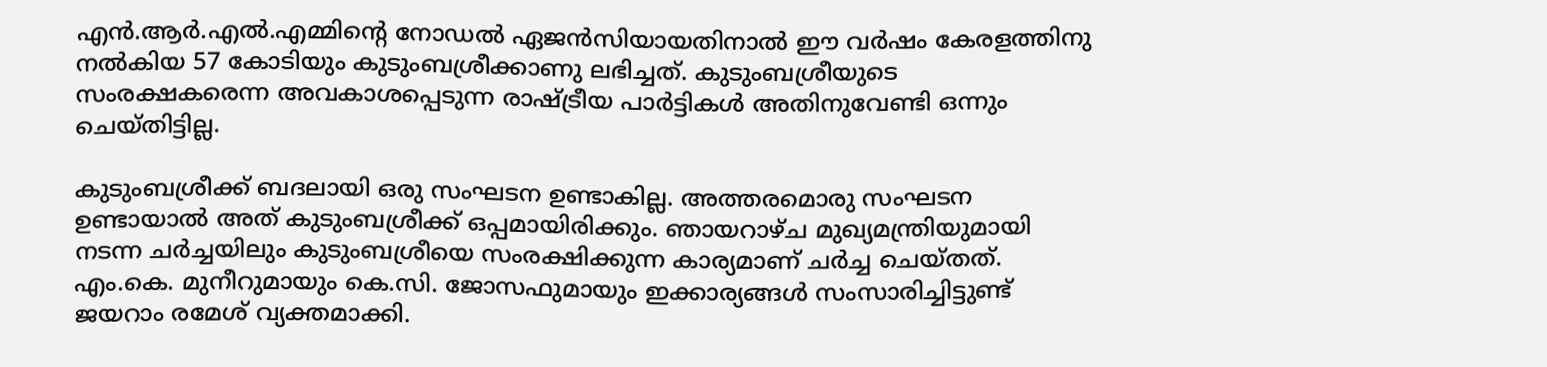എന്‍.ആര്‍.എല്‍.എമ്മിന്റെ നോഡല്‍ ഏജന്‍സിയായതിനാല്‍ ഈ വര്‍ഷം കേരളത്തിനു നല്‍കിയ 57 കോടിയും കുടുംബശ്രീക്കാണു ലഭിച്ചത്. കുടുംബശ്രീയുടെ സംരക്ഷകരെന്ന അവകാശപ്പെടുന്ന രാഷ്ട്രീയ പാര്‍ട്ടികള്‍ അതിനുവേണ്ടി ഒന്നും ചെയ്തിട്ടില്ല.

കുടുംബശ്രീക്ക് ബദലായി ഒരു സംഘടന ഉണ്ടാകില്ല. അത്തരമൊരു സംഘടന ഉണ്ടായാല്‍ അത് കുടുംബശ്രീക്ക് ഒപ്പമായിരിക്കും. ഞായറാഴ്ച മുഖ്യമന്ത്രിയുമായി നടന്ന ചര്‍ച്ചയിലും കുടുംബശ്രീയെ സംരക്ഷിക്കുന്ന കാര്യമാണ് ചര്‍ച്ച ചെയ്തത്. എം.കെ. മുനീറുമായും കെ.സി. ജോസഫുമായും ഇക്കാര്യങ്ങള്‍ സംസാരിച്ചിട്ടുണ്ട് ജയറാം രമേശ് വ്യക്തമാക്കി.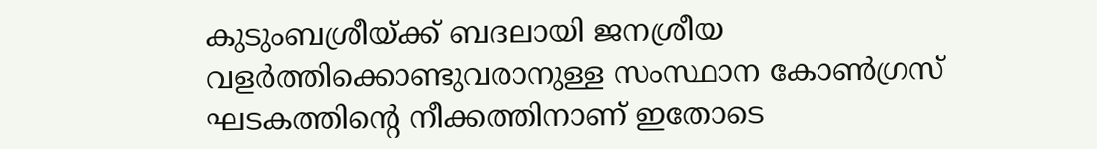കുടുംബശ്രീയ്ക്ക് ബദലായി ജനശ്രീയ വളര്‍ത്തിക്കൊണ്ടുവരാനുള്ള സംസ്ഥാന കോണ്‍ഗ്രസ് ഘടകത്തിന്റെ നീക്കത്തിനാണ് ഇതോടെ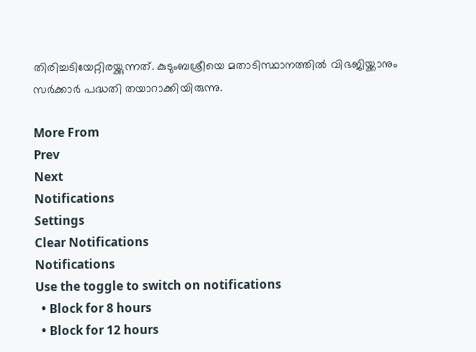തിരിച്ചടിയേറ്റിരയ്ക്കുന്നത്. കുടുംബശ്രീയെ മതാടിസ്ഥാനത്തില്‍ വിഭജിയ്ക്കാനും സര്‍ക്കാര്‍ പദ്ധതി തയാറാക്കിയിരുന്നു.

More From
Prev
Next
Notifications
Settings
Clear Notifications
Notifications
Use the toggle to switch on notifications
  • Block for 8 hours
  • Block for 12 hours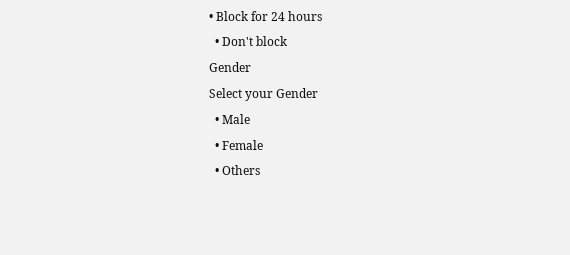• Block for 24 hours
  • Don't block
Gender
Select your Gender
  • Male
  • Female
  • Others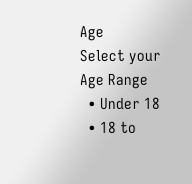Age
Select your Age Range
  • Under 18
  • 18 to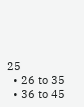25
  • 26 to 35
  • 36 to 45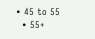• 45 to 55
  • 55+